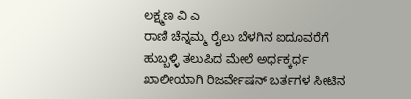ಲಕ್ಷ್ಮಣ ವಿ ಎ
ರಾಣಿ ಚೆನ್ನಮ್ಮ ರೈಲು ಬೆಳಗಿನ ಐದೂವರೆಗೆ ಹುಬ್ಬಳ್ಳಿ ತಲುಪಿದ ಮೇಲೆ ಅರ್ಧಕ್ಕರ್ಧ ಖಾಲೀಯಾಗಿ ರಿಜರ್ವೇಷನ್ ಬರ್ತಗಳ ಸೀಟಿನ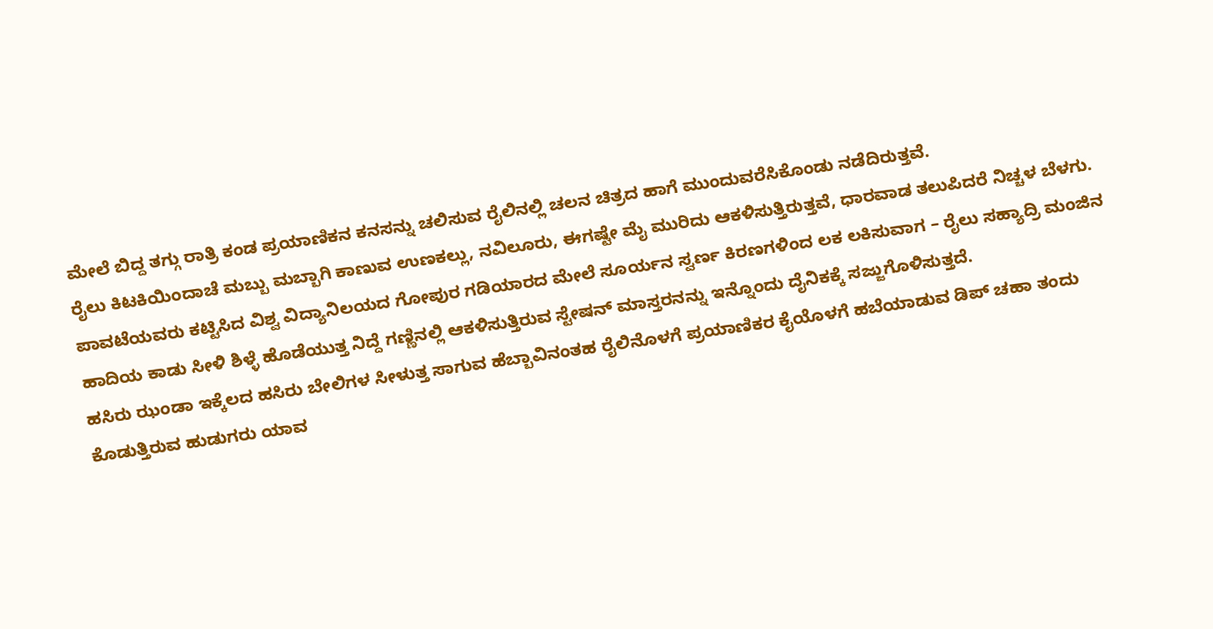ಮೇಲೆ ಬಿದ್ದ ತಗ್ಗು ರಾತ್ರಿ ಕಂಡ ಪ್ರಯಾಣಿಕನ ಕನಸನ್ನು ಚಲಿಸುವ ರೈಲಿನಲ್ಲಿ ಚಲನ ಚಿತ್ರದ ಹಾಗೆ ಮುಂದುವರೆಸಿಕೊಂಡು ನಡೆದಿರುತ್ತವೆ.
ರೈಲು ಕಿಟಕಿಯಿಂದಾಚೆ ಮಬ್ಬು ಮಬ್ಬಾಗಿ ಕಾಣುವ ಉಣಕಲ್ಲು, ನವಿಲೂರು, ಈಗಷ್ಟೇ ಮೈ ಮುರಿದು ಆಕಳಿಸುತ್ತಿರುತ್ತವೆ, ಧಾರವಾಡ ತಲುಪಿದರೆ ನಿಚ್ಚಳ ಬೆಳಗು.
ಪಾವಟೆಯವರು ಕಟ್ಟಿಸಿದ ವಿಶ್ವ ವಿದ್ಯಾನಿಲಯದ ಗೋಪುರ ಗಡಿಯಾರದ ಮೇಲೆ ಸೂರ್ಯನ ಸ್ವರ್ಣ ಕಿರಣಗಳಿಂದ ಲಕ ಲಕಿಸುವಾಗ – ರೈಲು ಸಹ್ಯಾದ್ರಿ ಮಂಜಿನ ಹಾದಿಯ ಕಾಡು ಸೀಳಿ ಶಿಳ್ಳೆ ಹೊಡೆಯುತ್ತ ನಿದ್ದೆ ಗಣ್ಣಿನಲ್ಲಿ ಆಕಳಿಸುತ್ತಿರುವ ಸ್ಟೇಷನ್ ಮಾಸ್ತರನನ್ನು ಇನ್ನೊಂದು ದೈನಿಕಕ್ಕೆ ಸಜ್ಜುಗೊಳಿಸುತ್ತದೆ.
ಹಸಿರು ಝಂಡಾ ಇಕ್ಕೆಲದ ಹಸಿರು ಬೇಲಿಗಳ ಸೀಳುತ್ತ ಸಾಗುವ ಹೆಬ್ಬಾವಿನಂತಹ ರೈಲಿನೊಳಗೆ ಪ್ರಯಾಣಿಕರ ಕೈಯೊಳಗೆ ಹಬೆಯಾಡುವ ಡಿಪ್ ಚಹಾ ತಂದು ಕೊಡುತ್ತಿರುವ ಹುಡುಗರು ಯಾವ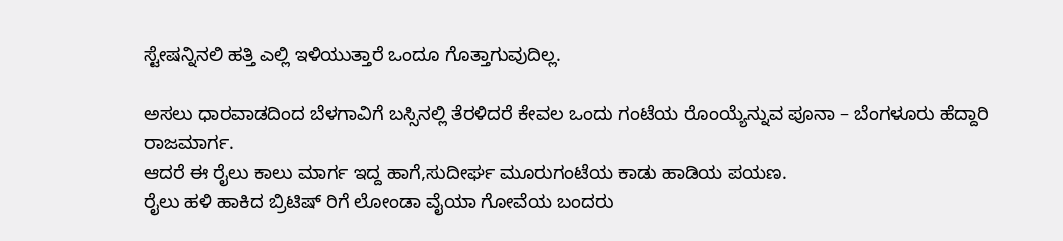ಸ್ಟೇಷನ್ನಿನಲಿ ಹತ್ತಿ ಎಲ್ಲಿ ಇಳಿಯುತ್ತಾರೆ ಒಂದೂ ಗೊತ್ತಾಗುವುದಿಲ್ಲ.

ಅಸಲು ಧಾರವಾಡದಿಂದ ಬೆಳಗಾವಿಗೆ ಬಸ್ಸಿನಲ್ಲಿ ತೆರಳಿದರೆ ಕೇವಲ ಒಂದು ಗಂಟೆಯ ರೊಂಯ್ಯೆನ್ನುವ ಪೂನಾ – ಬೆಂಗಳೂರು ಹೆದ್ದಾರಿ ರಾಜಮಾರ್ಗ.
ಆದರೆ ಈ ರೈಲು ಕಾಲು ಮಾರ್ಗ ಇದ್ದ ಹಾಗೆ,ಸುದೀರ್ಘ ಮೂರುಗಂಟೆಯ ಕಾಡು ಹಾಡಿಯ ಪಯಣ.
ರೈಲು ಹಳಿ ಹಾಕಿದ ಬ್ರಿಟಿಷ್ ರಿಗೆ ಲೋಂಡಾ ವೈಯಾ ಗೋವೆಯ ಬಂದರು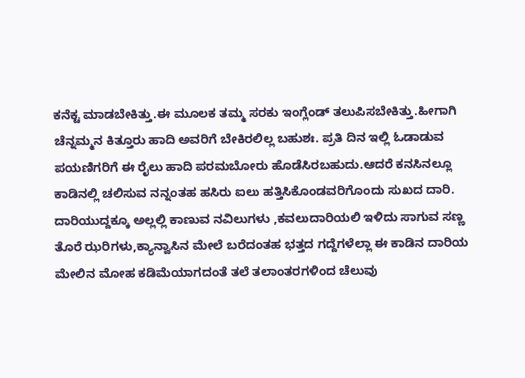ಕನೆಕ್ಟ ಮಾಡಬೇಕಿತ್ತು.ಈ ಮೂಲಕ ತಮ್ಮ ಸರಕು ಇಂಗ್ಲೆಂಡ್ ತಲುಪಿಸಬೇಕಿತ್ತು.ಹೀಗಾಗಿ ಚೆನ್ನಮ್ಮನ ಕಿತ್ತೂರು ಹಾದಿ ಅವರಿಗೆ ಬೇಕಿರಲಿಲ್ಲ ಬಹುಶಃ. ಪ್ರತಿ ದಿನ ಇಲ್ಲಿ ಓಡಾಡುವ ಪಯಣಿಗರಿಗೆ ಈ ರೈಲು ಹಾದಿ ಪರಮಬೋರು ಹೊಡೆಸಿರಬಹುದು.ಆದರೆ ಕನಸಿನಲ್ಲೂ ಕಾಡಿನಲ್ಲಿ ಚಲಿಸುವ ನನ್ನಂತಹ ಹಸಿರು ಐಲು ಹತ್ತಿಸಿಕೊಂಡವರಿಗೊಂದು ಸುಖದ ದಾರಿ.
ದಾರಿಯುದ್ದಕ್ಕೂ ಅಲ್ಲಲ್ಲಿ ಕಾಣುವ ನವಿಲುಗಳು ,ಕವಲುದಾರಿಯಲಿ ಇಳಿದು ಸಾಗುವ ಸಣ್ಣ ತೊರೆ ಝರಿಗಳು,ಕ್ಯಾನ್ವಾಸಿನ ಮೇಲೆ ಬರೆದಂತಹ ಭತ್ತದ ಗದ್ದೆಗಳೆಲ್ಲಾ ಈ ಕಾಡಿನ ದಾರಿಯ ಮೇಲಿನ ಮೋಹ ಕಡಿಮೆಯಾಗದಂತೆ ತಲೆ ತಲಾಂತರಗಳಿಂದ ಚೆಲುವು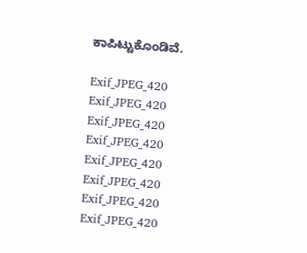ಕಾಪಿಟ್ಟುಕೊಂಡಿವೆ.

Exif_JPEG_420
Exif_JPEG_420
Exif_JPEG_420
Exif_JPEG_420
Exif_JPEG_420
Exif_JPEG_420
Exif_JPEG_420
Exif_JPEG_420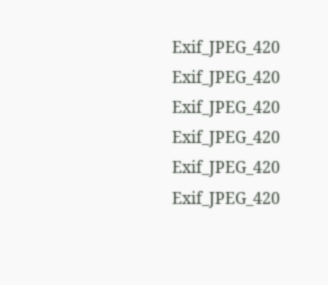Exif_JPEG_420
Exif_JPEG_420
Exif_JPEG_420
Exif_JPEG_420
Exif_JPEG_420
Exif_JPEG_420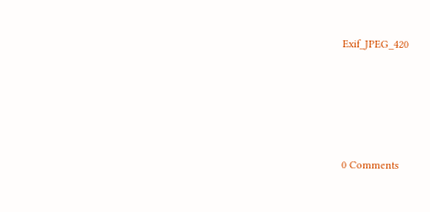Exif_JPEG_420






0 Comments